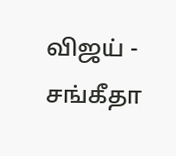விஜய் - சங்கீதா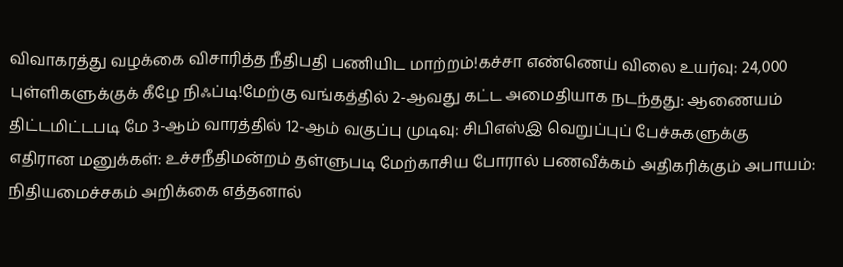விவாகரத்து வழக்கை விசாரித்த நீதிபதி பணியிட மாற்றம்!கச்சா எண்ணெய் விலை உயர்வு: 24,000 புள்ளிகளுக்குக் கீழே நிஃப்டி!மேற்கு வங்கத்தில் 2-ஆவது கட்ட அமைதியாக நடந்தது: ஆணையம் திட்டமிட்டபடி மே 3-ஆம் வாரத்தில் 12-ஆம் வகுப்பு முடிவு: சிபிஎஸ்இ வெறுப்புப் பேச்சுகளுக்கு எதிரான மனுக்கள்: உச்சநீதிமன்றம் தள்ளுபடி மேற்காசிய போரால் பணவீக்கம் அதிகரிக்கும் அபாயம்: நிதியமைச்சகம் அறிக்கை எத்தனால்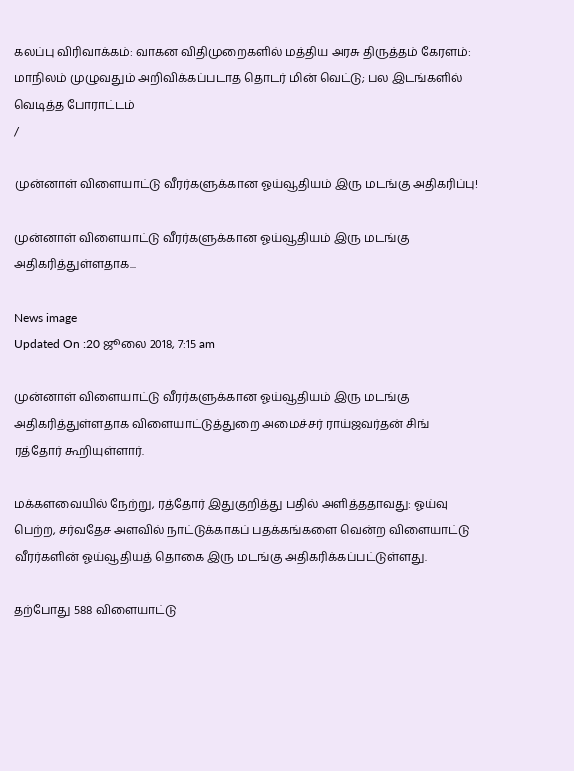கலப்பு விரிவாக்கம்: வாகன விதிமுறைகளில் மத்திய அரசு திருத்தம் கேரளம்: மாநிலம் முழுவதும் அறிவிக்கப்படாத தொடர் மின் வெட்டு; பல இடங்களில் வெடித்த போராட்டம்
/

முன்னாள் விளையாட்டு வீரர்களுக்கான ஓய்வூதியம் இரு மடங்கு அதிகரிப்பு!

முன்னாள் விளையாட்டு வீரர்களுக்கான ஓய்வூதியம் இரு மடங்கு அதிகரித்துள்ளதாக...

News image
Updated On :20 ஜூலை 2018, 7:15 am

முன்னாள் விளையாட்டு வீரர்களுக்கான ஓய்வூதியம் இரு மடங்கு அதிகரித்துள்ளதாக விளையாட்டுத்துறை அமைச்சர் ராய்ஜவர்தன் சிங் ரத்தோர் கூறியுள்ளார்.

மக்களவையில் நேற்று, ரத்தோர் இதுகுறித்து பதில் அளித்ததாவது: ஓய்வு பெற்ற, சர்வதேச அளவில் நாட்டுக்காகப் பதக்கங்களை வென்ற விளையாட்டு வீரர்களின் ஓய்வூதியத் தொகை இரு மடங்கு அதிகரிக்கப்பட்டுள்ளது.

தற்போது 588 விளையாட்டு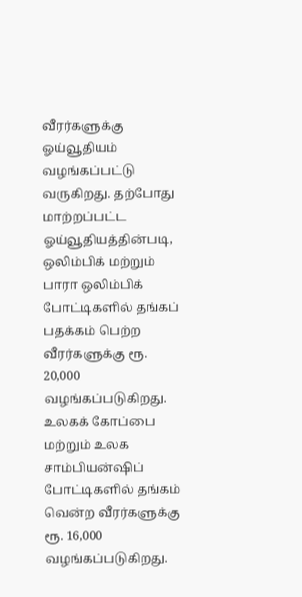வீரர்களுக்கு ஓய்வூதியம் வழங்கப்பட்டு வருகிறது. தற்போது மாற்றப்பட்ட ஓய்வூதியத்தின்படி, ஒலிம்பிக் மற்றும் பாரா ஒலிம்பிக் போட்டிகளில் தங்கப் பதக்கம் பெற்ற வீரர்களுக்கு ரூ. 20,000 வழங்கப்படுகிறது. உலகக் கோப்பை மற்றும் உலக சாம்பியன்ஷிப் போட்டிகளில் தங்கம் வென்ற வீரர்களுக்கு ரூ. 16,000 வழங்கப்படுகிறது.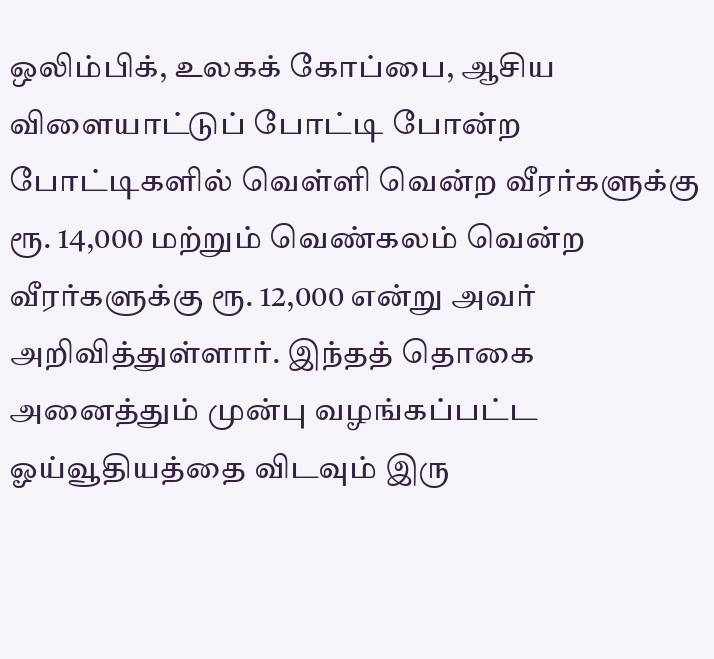ஒலிம்பிக், உலகக் கோப்பை, ஆசிய விளையாட்டுப் போட்டி போன்ற போட்டிகளில் வெள்ளி வென்ற வீரர்களுக்கு ரூ. 14,000 மற்றும் வெண்கலம் வென்ற வீரர்களுக்கு ரூ. 12,000 என்று அவர் அறிவித்துள்ளார். இந்தத் தொகை அனைத்தும் முன்பு வழங்கப்பட்ட ஓய்வூதியத்தை விடவும் இரு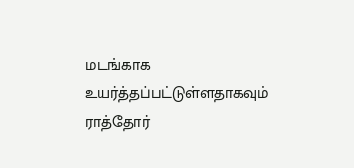மடங்காக உயர்த்தப்பட்டுள்ளதாகவும் ராத்தோர்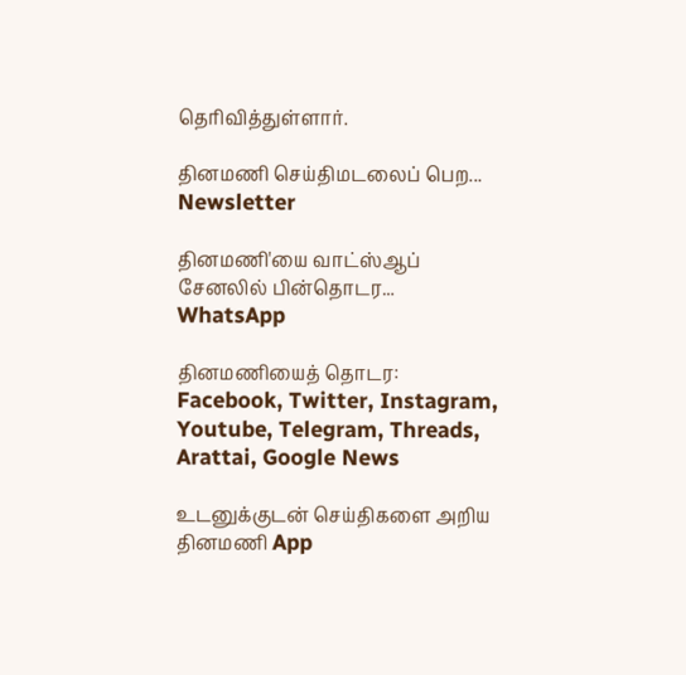தெரிவித்துள்ளார்.

தினமணி செய்திமடலைப் பெற... Newsletter

தினமணி'யை வாட்ஸ்ஆப் சேனலில் பின்தொடர... WhatsApp

தினமணியைத் தொடர: Facebook, Twitter, Instagram, Youtube, Telegram, Threads, Arattai, Google News

உடனுக்குடன் செய்திகளை அறிய தினமணி App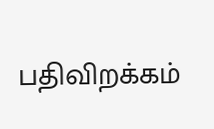பதிவிறக்கம்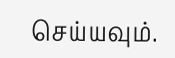செய்யவும்.